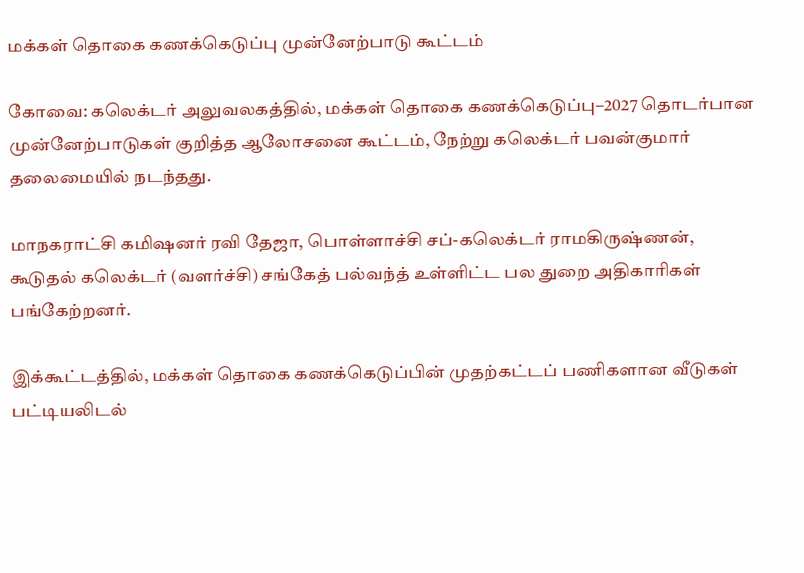மக்கள் தொகை கணக்கெடுப்பு முன்னேற்பாடு கூட்டம்

கோவை: கலெக்டர் அலுவலகத்தில், மக்கள் தொகை கணக்கெடுப்பு–2027 தொடர்பான முன்னேற்பாடுகள் குறித்த ஆலோசனை கூட்டம், நேற்று கலெக்டர் பவன்குமார் தலைமையில் நடந்தது.

மாநகராட்சி கமிஷனர் ரவி தேஜா, பொள்ளாச்சி சப்-கலெக்டர் ராமகிருஷ்ணன், கூடுதல் கலெக்டர் (வளர்ச்சி) சங்கேத் பல்வந்த் உள்ளிட்ட பல துறை அதிகாரிகள் பங்கேற்றனர்.

இக்கூட்டத்தில், மக்கள் தொகை கணக்கெடுப்பின் முதற்கட்டப் பணிகளான வீடுகள் பட்டியலிடல்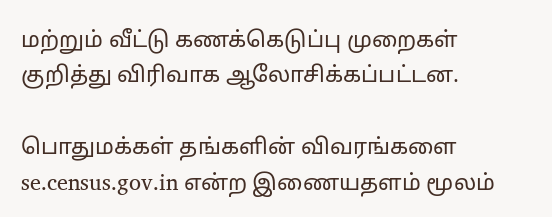மற்றும் வீட்டு கணக்கெடுப்பு முறைகள் குறித்து விரிவாக ஆலோசிக்கப்பட்டன.

பொதுமக்கள் தங்களின் விவரங்களை se.census.gov.in என்ற இணையதளம் மூலம்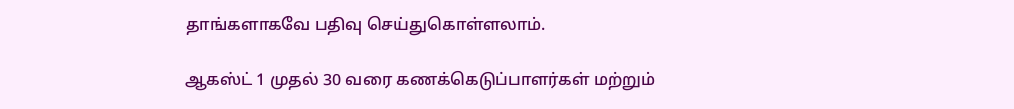தாங்களாகவே பதிவு செய்துகொள்ளலாம்.

ஆகஸ்ட் 1 முதல் 30 வரை கணக்கெடுப்பாளர்கள் மற்றும்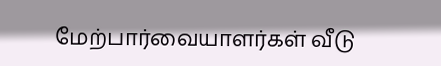மேற்பார்வையாளர்கள் வீடு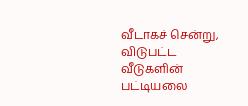வீடாகச் சென்று, விடுபட்ட வீடுகளின் பட்டியலை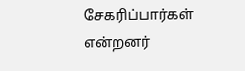சேகரிப்பார்கள் என்றனர்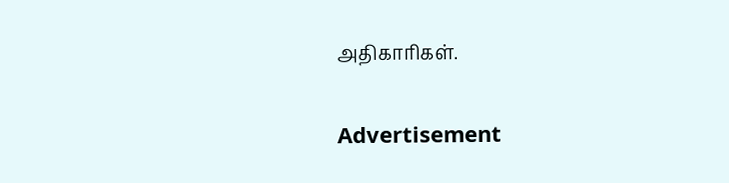அதிகாரிகள்.

Advertisement